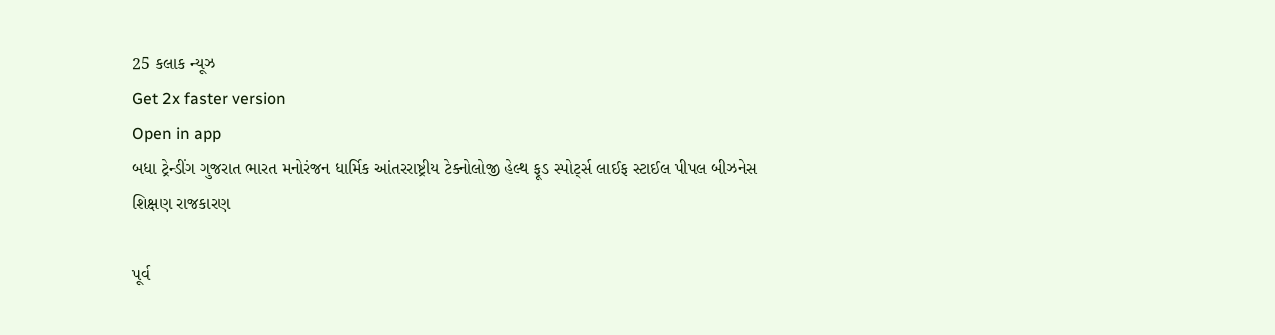25 કલાક ન્યૂઝ
Get 2x faster version
Open in app
બધા ટ્રેન્ડીંગ ગુજરાત ભારત મનોરંજન ધાર્મિક આંતરરાષ્ટ્રીય ટેક્નોલોજી હેલ્થ ફૂડ સ્પોર્ટ્સ લાઈફ સ્ટાઈલ પીપલ બીઝનેસ શિક્ષણ રાજકારણ

પૂર્વ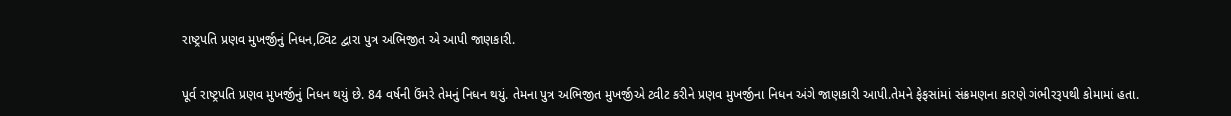રાષ્ટ્રપતિ પ્રણવ મુખર્જીનું નિધન,ટ્વિટ દ્વારા પુત્ર અભિજીત એ આપી જાણકારી.

પૂર્વ રાષ્ટ્રપતિ પ્રણવ મુખર્જીનું નિધન થયું છે. 84 વર્ષની ઉંમરે તેમનું નિધન થયું. તેમના પુત્ર અભિજીત મુખર્જીએ ટ્વીટ કરીને પ્રણવ મુખર્જીના નિધન અંગે જાણકારી આપી.તેમને ફેફસાંમાં સંક્રમણના કારણે ગંભીરરૂપથી કોમામાં હતા.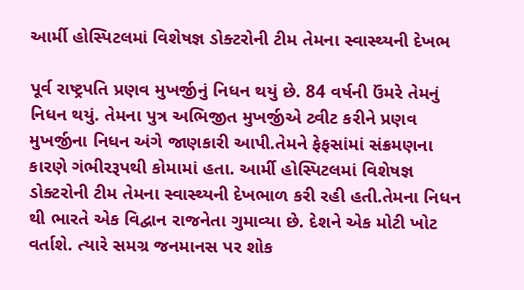આર્મી હોસ્પિટલમાં વિશેષજ્ઞ ડોક્ટરોની ટીમ તેમના સ્વાસ્થ્યની દેખભ

પૂર્વ રાષ્ટ્રપતિ પ્રણવ મુખર્જીનું નિધન થયું છે. 84 વર્ષની ઉંમરે તેમનું નિધન થયું. તેમના પુત્ર અભિજીત મુખર્જીએ ટ્વીટ કરીને પ્રણવ મુખર્જીના નિધન અંગે જાણકારી આપી.તેમને ફેફસાંમાં સંક્રમણના કારણે ગંભીરરૂપથી કોમામાં હતા. આર્મી હોસ્પિટલમાં વિશેષજ્ઞ ડોક્ટરોની ટીમ તેમના સ્વાસ્થ્યની દેખભાળ કરી રહી હતી.તેમના નિધન થી ભારતે એક વિદ્વાન રાજનેતા ગુમાવ્યા છે. દેશને એક મોટી ખોટ વર્તાશે. ત્યારે સમગ્ર જનમાનસ પર શોક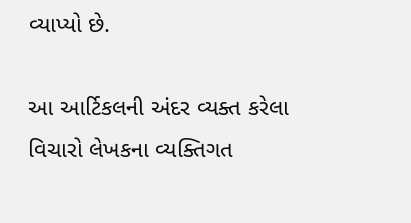વ્યાપ્યો છે.

આ આર્ટિકલની અંદર વ્યક્ત કરેલા વિચારો લેખકના વ્યક્તિગત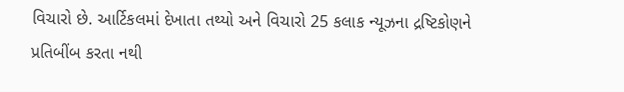વિચારો છે. આર્ટિકલમાં દેખાતા તથ્યો અને વિચારો 25 કલાક ન્યૂઝના દ્રષ્ટિકોણને પ્રતિબીંબ કરતા નથી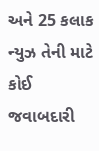અને 25 કલાક ન્યુઝ તેની માટે કોઈ જવાબદારી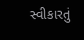સ્વીકારતું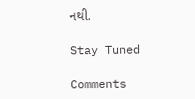નથી.

Stay Tuned

Comments